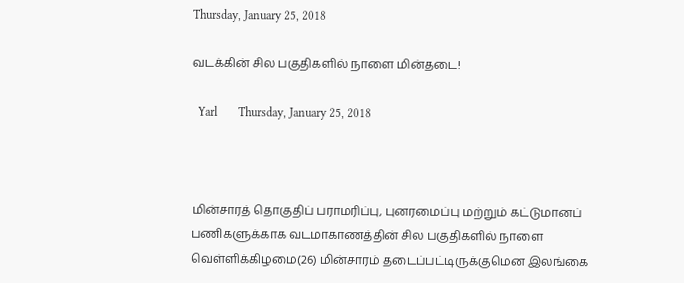Thursday, January 25, 2018

வடக்கின் சில பகுதிகளில் நாளை மின்தடை!

  Yarl       Thursday, January 25, 2018



மின்சாரத் தொகுதிப் பராமரிப்பு, புனரமைப்பு மற்றும் கட்டுமானப் பணிகளுக்காக வடமாகாணத்தின் சில பகுதிகளில் நாளை வெள்ளிக்கிழமை(26) மின்சாரம் தடைப்பட்டிருக்குமென இலங்கை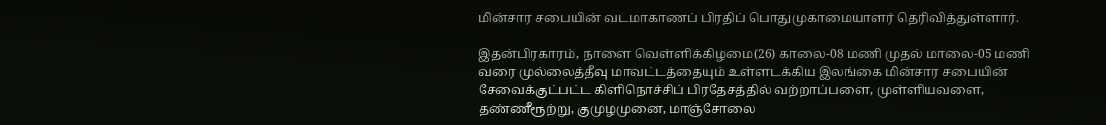மின்சார சபையின் வடமாகாணப் பிரதிப் பொதுமுகாமையாளர் தெரிவித்துள்ளார்.

இதன்பிரகாரம், நாளை வெள்ளிக்கிழமை(26) காலை-08 மணி முதல் மாலை-05 மணி வரை முல்லைத்தீவு மாவட்டத்தையும் உள்ளடக்கிய இலங்கை மின்சார சபையின் சேவைக்குட்பட்ட கிளிநொச்சிப் பிரதேசத்தில் வற்றாப்பளை, முள்ளியவளை, தண்ணீரூற்று, குமுழமுனை, மாஞ்சோலை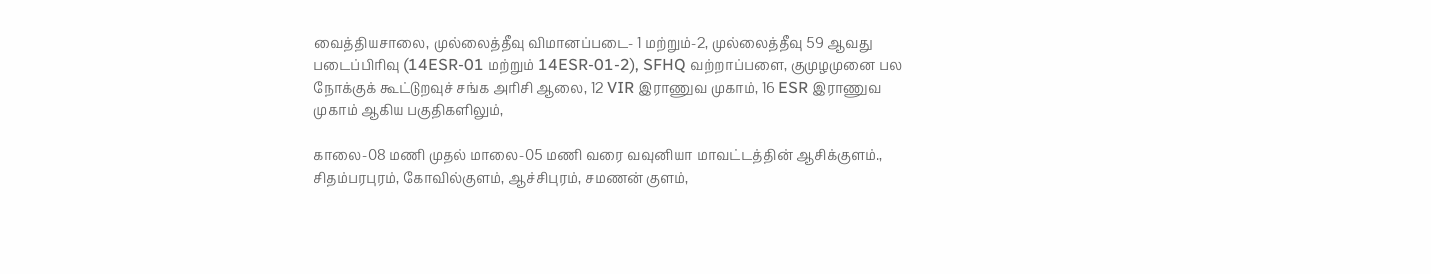வைத்தியசாலை, முல்லைத்தீவு விமானப்படை- 1 மற்றும்-2, முல்லைத்தீவு 59 ஆவது படைப்பிரிவு (14ESR-01 மற்றும் 14ESR-01-2), SFHQ வற்றாப்பளை, குமுழமுனை பல நோக்குக் கூட்டுறவுச் சங்க அரிசி ஆலை, 12 VIR இராணுவ முகாம், 16 ESR இராணுவ முகாம் ஆகிய பகுதிகளிலும்,

காலை-08 மணி முதல் மாலை-05 மணி வரை வவுனியா மாவட்டத்தின் ஆசிக்குளம்., சிதம்பரபுரம், கோவில்குளம், ஆச்சிபுரம், சமணன் குளம்,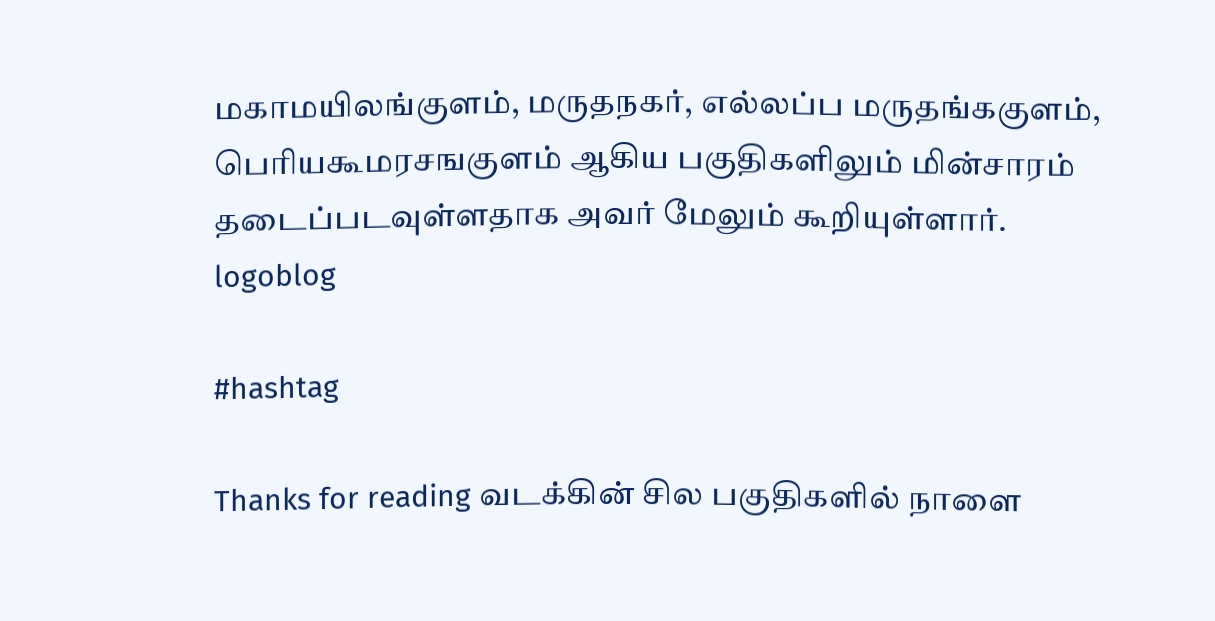மகாமயிலங்குளம், மருதநகர், எல்லப்ப மருதங்ககுளம், பெரியகூமரசஙகுளம் ஆகிய பகுதிகளிலும் மின்சாரம் தடைப்படவுள்ளதாக அவர் மேலும் கூறியுள்ளார்.
logoblog

#hashtag

Thanks for reading வடக்கின் சில பகுதிகளில் நாளை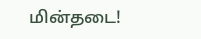மின்தடை!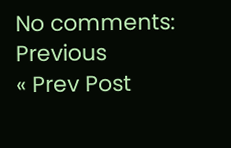No comments:
Previous
« Prev Post